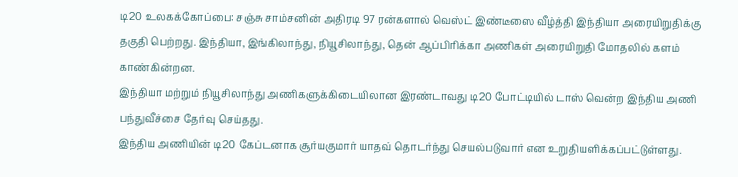டி20 உலகக்கோப்பை: சஞ்சு சாம்சனின் அதிரடி 97 ரன்களால் வெஸ்ட் இண்டீஸை வீழ்த்தி இந்தியா அரையிறுதிக்கு தகுதி பெற்றது. இந்தியா, இங்கிலாந்து, நியூசிலாந்து, தென் ஆப்பிரிக்கா அணிகள் அரையிறுதி மோதலில் களம் காண்கின்றன.
இந்தியா மற்றும் நியூசிலாந்து அணிகளுக்கிடையிலான இரண்டாவது டி20 போட்டியில் டாஸ் வென்ற இந்திய அணி பந்துவீச்சை தேர்வு செய்தது.
இந்திய அணியின் டி20 கேப்டனாக சூர்யகுமார் யாதவ் தொடர்ந்து செயல்படுவார் என உறுதியளிக்கப்பட்டுள்ளது.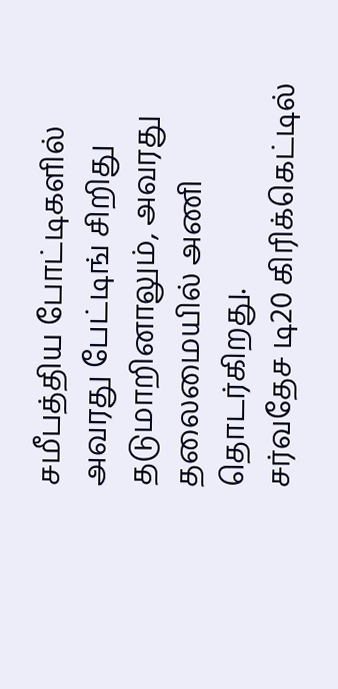சமீபத்திய போட்டிகளில் அவரது பேட்டிங் சிறிது தடுமாறினாலும், அவரது தலைமையில் அணி தொடர்கிறது.
சர்வதேச டி20 கிரிக்கெட்டில்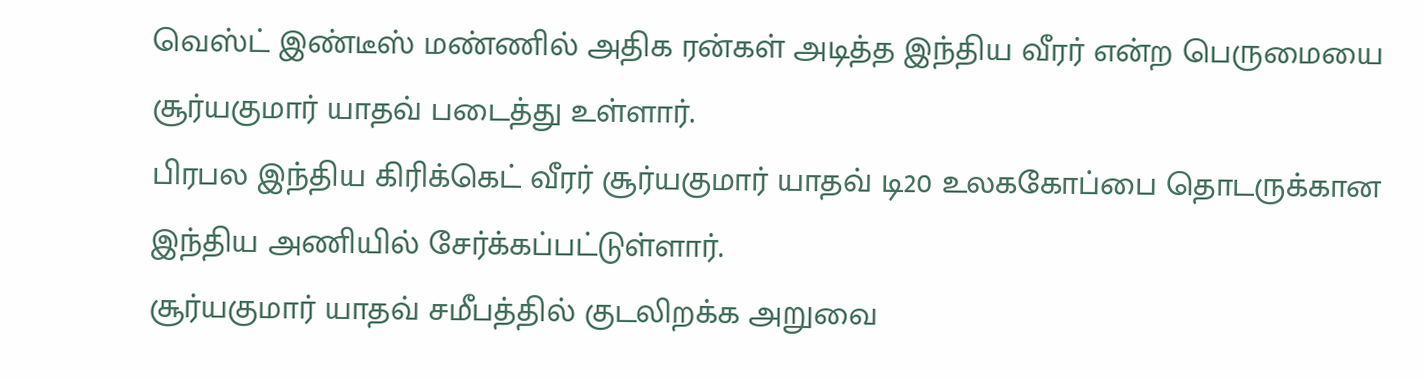வெஸ்ட் இண்டீஸ் மண்ணில் அதிக ரன்கள் அடித்த இந்திய வீரர் என்ற பெருமையை சூர்யகுமார் யாதவ் படைத்து உள்ளார்.
பிரபல இந்திய கிரிக்கெட் வீரர் சூர்யகுமார் யாதவ் டி20 உலககோப்பை தொடருக்கான இந்திய அணியில் சேர்க்கப்பட்டுள்ளார்.
சூர்யகுமார் யாதவ் சமீபத்தில் குடலிறக்க அறுவை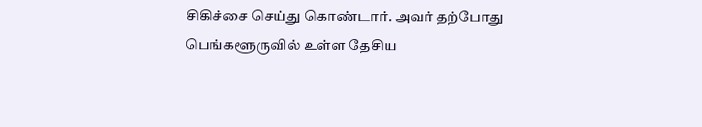சிகிச்சை செய்து கொண்டார். அவர் தற்போது பெங்களூருவில் உள்ள தேசிய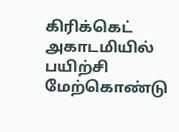கிரிக்கெட் அகாடமியில் பயிற்சி மேற்கொண்டு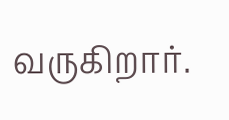வருகிறார்.